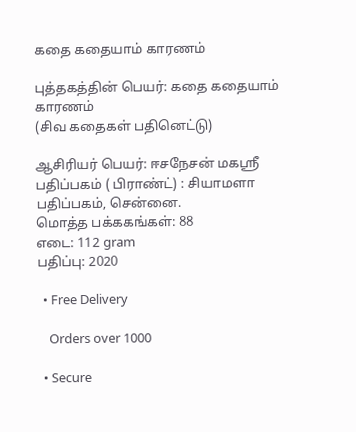கதை கதையாம் காரணம்

புத்தகத்தின் பெயர்: கதை கதையாம் காரணம்
(சிவ கதைகள் பதினெட்டு)

ஆசிரியர் பெயர்: ஈசநேசன் மகஸ்ரீ
பதிப்பகம் ( பிராண்ட்) : சியாமளா பதிப்பகம், சென்னை.
மொத்த பக்ககங்கள்: 88
எடை: 112 gram
பதிப்பு: 2020

  • Free Delivery

    Orders over 1000

  • Secure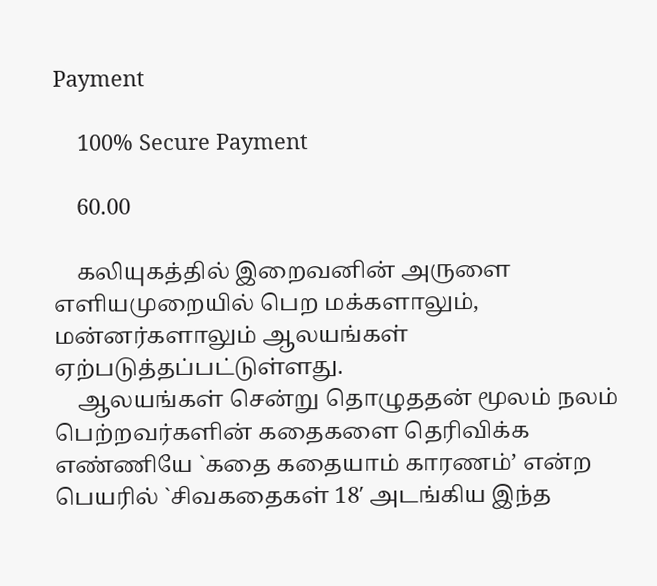Payment

    100% Secure Payment

    60.00

    கலியுகத்தில் இறைவனின் அருளை எளியமுறையில் பெற மக்களாலும், மன்னர்களாலும் ஆலயங்கள் ஏற்படுத்தப்பட்டுள்ளது.
    ஆலயங்கள் சென்று தொழுததன் மூலம் நலம் பெற்றவர்களின் கதைகளை தெரிவிக்க எண்ணியே `கதை கதையாம் காரணம்’ என்ற பெயரில் `சிவகதைகள் 18′ அடங்கிய இந்த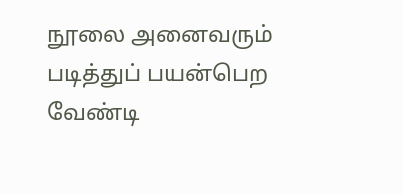நூலை அனைவரும் படித்துப் பயன்பெற வேண்டி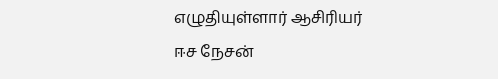எழுதியுள்ளார் ஆசிரியர் ஈச நேசன்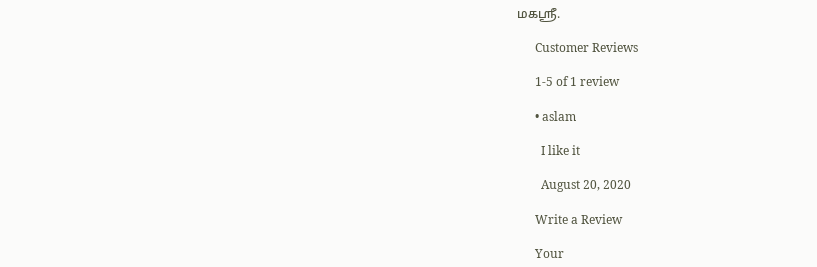மகஸ்ரீ.

      Customer Reviews

      1-5 of 1 review

      • aslam

        I like it

        August 20, 2020

      Write a Review

      Your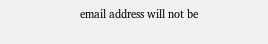email address will not be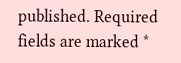published. Required fields are marked *